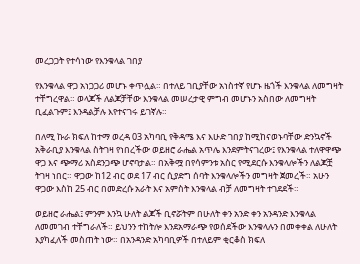መረጋጋት የተሳነው የእንቁላል ገበያ

የእንቁላል ዋጋ አነጋጋሪ መሆኑ ቀጥሏል። በተለይ ገቢያቸው አነስተኛ የሆኑ ዜጎች እንቁላል ለመግዛት ተቸግረዋል። ወላጆች ለልጆቻቸው እንቁላል መሠረታዊ ምግብ መሆኑን አስበው ለመግዛት ቢፈልጉም፤ እንዳልቻሉ እየተናገሩ ይገኛሉ።

በለሚ ኩራ ክፍለ ከተማ ወረዳ 03 አካባቢ የቅዳሜ እና እሁድ ገበያ ከሚከናወኑባቸው ድንኳኖች አቅራቢያ እንቁላል ስትገዛ የነበረችው ወይዘሮ ራሔል አጥሌ እንደምትናገረው፤ የእንቁላል ተለዋዋጭ ዋጋ እና ጭማሪ አስደንጋጭ ሆኖባታል። በአቅሟ በየሳምንቱ አስር የሚደርሱ እንቁላሎችን ለልጆቿ ትገዛ ነበር። ዋጋው ከ12 ብር ወደ 17 ብር ሲያድግ ሰባት እንቁላሎችን መግዛት ጀመረች። አሁን ዋጋው እስከ 25 ብር በመድረሱ አራት እና አምስት እንቁላል ብቻ ለመግዛት ተገደደች።

ወይዘሮ ራሔል፤ ምንም እንኳ ሁለት ልጆች ቢኖሯትም በሁለት ቀን አንድ ቀን አንዳንድ እንቁላል ለመመገብ ተቸግራለች። ይህንን ተከትሎ እንደአማራጭ የወሰደችው እንቁላሉን በመቀቀል ለሁለት እያካፈለች መስጠት ነው። በአንዳንድ አካባቢዎች በተለይም ቂርቆስ ክፍለ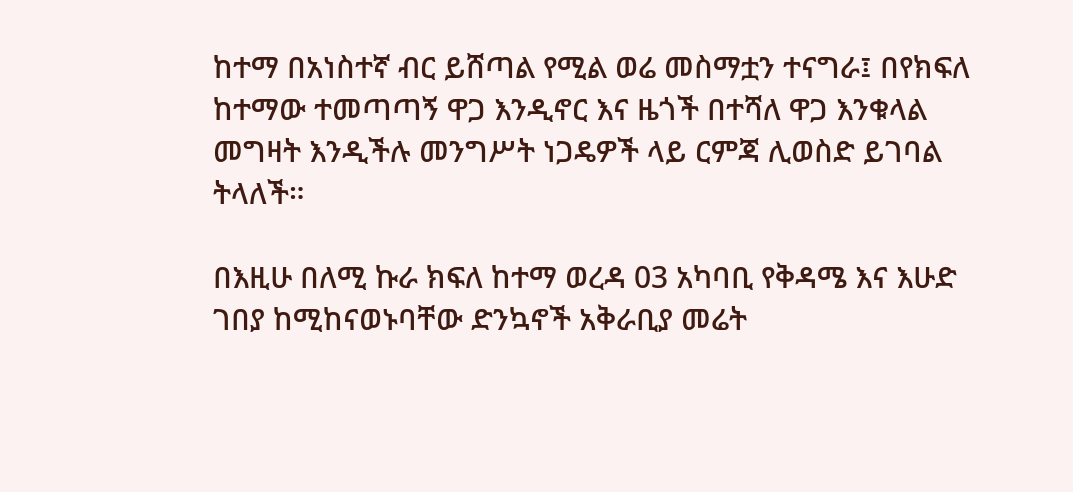ከተማ በአነስተኛ ብር ይሸጣል የሚል ወሬ መስማቷን ተናግራ፤ በየክፍለ ከተማው ተመጣጣኝ ዋጋ እንዲኖር እና ዜጎች በተሻለ ዋጋ እንቁላል መግዛት እንዲችሉ መንግሥት ነጋዴዎች ላይ ርምጃ ሊወስድ ይገባል ትላለች።

በእዚሁ በለሚ ኩራ ክፍለ ከተማ ወረዳ 03 አካባቢ የቅዳሜ እና እሁድ ገበያ ከሚከናወኑባቸው ድንኳኖች አቅራቢያ መሬት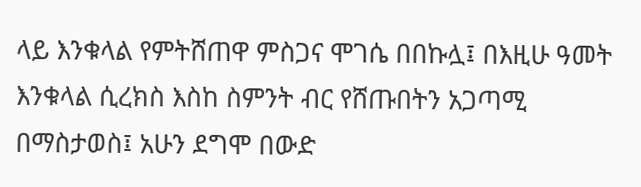ላይ እንቁላል የምትሸጠዋ ምስጋና ሞገሴ በበኩሏ፤ በእዚሁ ዓመት እንቁላል ሲረክስ እስከ ስምንት ብር የሸጡበትን አጋጣሚ በማስታወስ፤ አሁን ደግሞ በውድ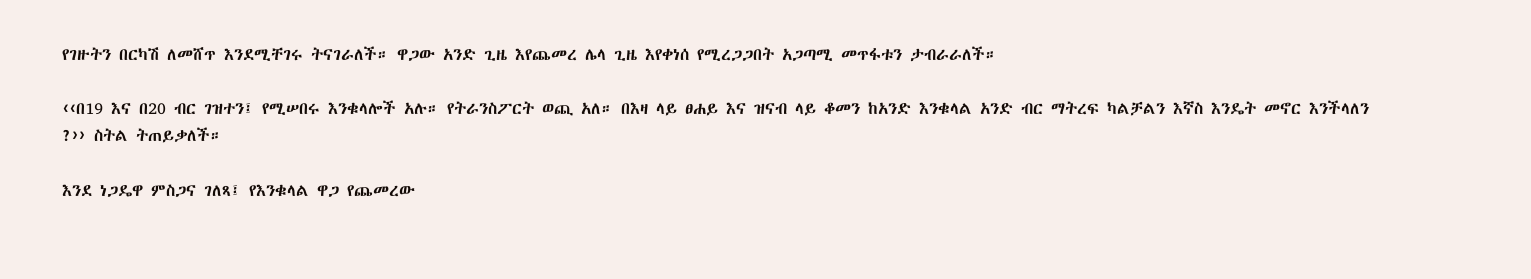የገዙትን በርካሽ ለመሸጥ እንደሚቸገሩ ትናገራለች። ዋጋው አንድ ጊዜ እየጨመረ ሌላ ጊዜ እየቀነሰ የሚረጋጋበት አጋጣሚ መጥፋቱን ታብራራለች።

‹‹በ19 እና በ20 ብር ገዝተን፤ የሚሠበሩ እንቁላሎች አሉ። የትራንስፖርት ወጪ አለ። በእዛ ላይ ፀሐይ እና ዝናብ ላይ ቆመን ከአንድ እንቁላል አንድ ብር ማትረፍ ካልቻልን እኛስ እንዴት መኖር እንችላለን ?›› ስትል ትጠይቃለች።

እንደ ነጋዴዋ ምስጋና ገለጻ፤ የእንቁላል ዋጋ የጨመረው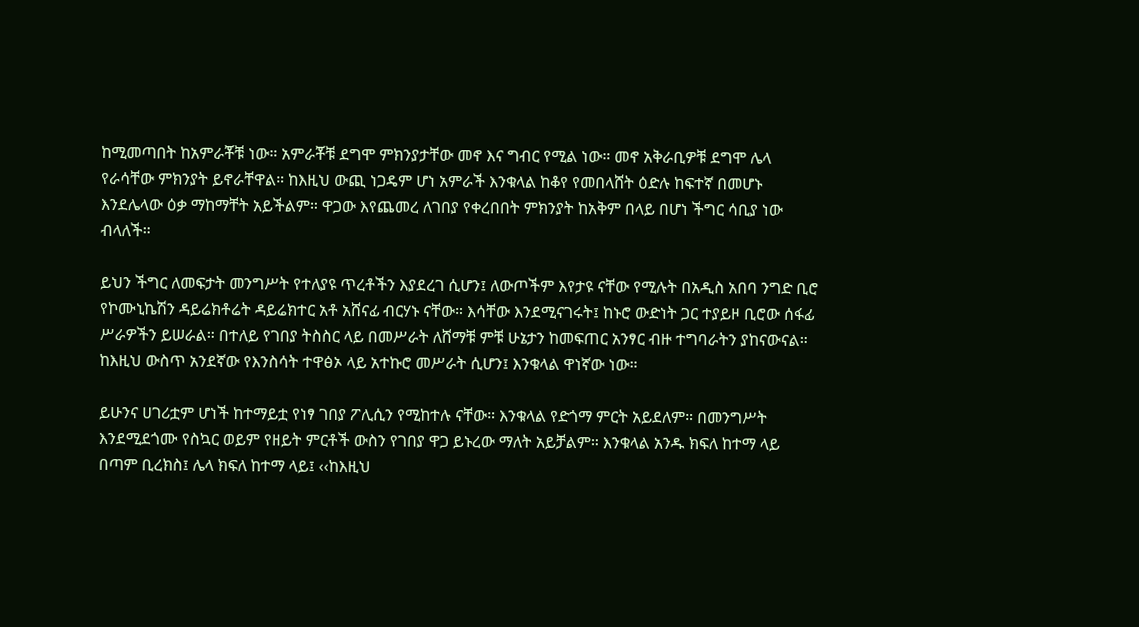ከሚመጣበት ከአምራቾቹ ነው። አምራቾቹ ደግሞ ምክንያታቸው መኖ እና ግብር የሚል ነው። መኖ አቅራቢዎቹ ደግሞ ሌላ የራሳቸው ምክንያት ይኖራቸዋል። ከእዚህ ውጪ ነጋዴም ሆነ አምራች እንቁላል ከቆየ የመበላሸት ዕድሉ ከፍተኛ በመሆኑ እንደሌላው ዕቃ ማከማቸት አይችልም። ዋጋው እየጨመረ ለገበያ የቀረበበት ምክንያት ከአቅም በላይ በሆነ ችግር ሳቢያ ነው ብላለች።

ይህን ችግር ለመፍታት መንግሥት የተለያዩ ጥረቶችን እያደረገ ሲሆን፤ ለውጦችም እየታዩ ናቸው የሚሉት በአዲስ አበባ ንግድ ቢሮ የኮሙኒኬሽን ዳይሬክቶሬት ዳይሬክተር አቶ አሸናፊ ብርሃኑ ናቸው። እሳቸው እንደሚናገሩት፤ ከኑሮ ውድነት ጋር ተያይዞ ቢሮው ሰፋፊ ሥራዎችን ይሠራል። በተለይ የገበያ ትስስር ላይ በመሥራት ለሸማቹ ምቹ ሁኔታን ከመፍጠር አንፃር ብዙ ተግባራትን ያከናውናል። ከእዚህ ውስጥ አንደኛው የእንስሳት ተዋፅኦ ላይ አተኩሮ መሥራት ሲሆን፤ እንቁላል ዋነኛው ነው።

ይሁንና ሀገሪቷም ሆነች ከተማይቷ የነፃ ገበያ ፖሊሲን የሚከተሉ ናቸው። እንቁላል የድጎማ ምርት አይደለም። በመንግሥት እንደሚደጎሙ የስኳር ወይም የዘይት ምርቶች ውስን የገበያ ዋጋ ይኑረው ማለት አይቻልም። እንቁላል አንዱ ክፍለ ከተማ ላይ በጣም ቢረክስ፤ ሌላ ክፍለ ከተማ ላይ፤ ‹‹ከእዚህ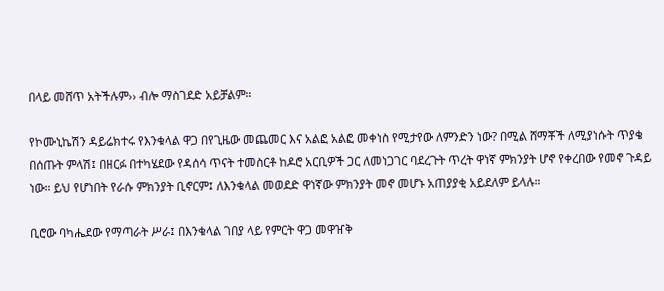በላይ መሸጥ አትችሉም›› ብሎ ማስገደድ አይቻልም።

የኮሙኒኬሽን ዳይሬክተሩ የእንቁላል ዋጋ በየጊዜው መጨመር እና አልፎ አልፎ መቀነስ የሚታየው ለምንድን ነው? በሚል ሸማቾች ለሚያነሱት ጥያቄ በሰጡት ምላሽ፤ በዘርፉ በተካሄደው የዳሰሳ ጥናት ተመስርቶ ከዶሮ አርቢዎች ጋር ለመነጋገር ባደረጉት ጥረት ዋነኛ ምክንያት ሆኖ የቀረበው የመኖ ጉዳይ ነው። ይህ የሆነበት የራሱ ምክንያት ቢኖርም፤ ለእንቁላል መወደድ ዋነኛው ምክንያት መኖ መሆኑ አጠያያቂ አይደለም ይላሉ።

ቢሮው ባካሔደው የማጣራት ሥራ፤ በእንቁላል ገበያ ላይ የምርት ዋጋ መዋዠቅ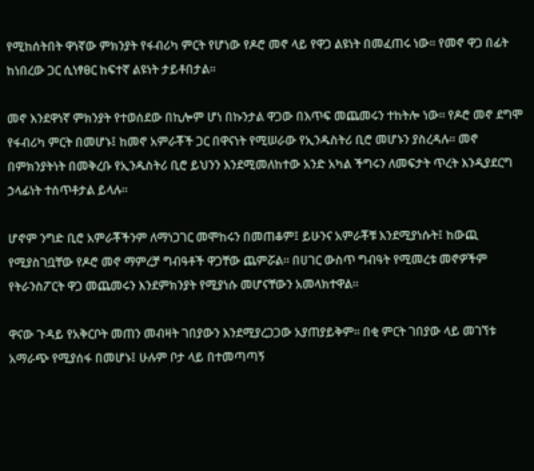የሚከሰትበት ዋነኛው ምክንያት የፋብሪካ ምርት የሆነው የዶሮ መኖ ላይ የዋጋ ልዩነት በመፈጠሩ ነው። የመኖ ዋጋ በፊት ከነበረው ጋር ሲነፃፀር ከፍተኛ ልዩነት ታይቶበታል።

መኖ እንደዋነኛ ምክንያት የተወሰደው በኪሎም ሆነ በኩንታል ዋጋው በእጥፍ መጨመሩን ተከትሎ ነው። የዶሮ መኖ ደግሞ የፋብሪካ ምርት በመሆኑ፤ ከመኖ አምራቾች ጋር በዋናነት የሚሠራው የኢንዱስትሪ ቢሮ መሆኑን ያስረዳሉ። መኖ በምክንያትነት በመቅረቡ የኢንዱስትሪ ቢሮ ይህንን እንደሚመለከተው አንድ አካል ችግሩን ለመፍታት ጥረት እንዲያደርግ ኃላፊነት ተሰጥቶታል ይላሉ።

ሆኖም ንግድ ቢሮ አምራቾችንም ለማነጋገር መሞከሩን በመጠቆም፤ ይሁንና አምራቾቹ እንደሚያነሱት፤ ከውጪ የሚያስገቧቸው የዶሮ መኖ ማምረቻ ግብዓቶች ዋጋቸው ጨምሯል። በሀገር ውስጥ ግብዓት የሚመረቱ መኖዎችም የትራንስፖርት ዋጋ መጨመሩን እንደምክንያት የሚያነሱ መሆናቸውን አመላክተዋል።

ዋናው ጉዳይ የአቅርቦት መጠን መብዛት ገበያውን እንደሚያረጋጋው አያጠያይቅም። በቂ ምርት ገበያው ላይ መገኘቱ አማራጭ የሚያሰፋ በመሆኑ፤ ሁሉም ቦታ ላይ በተመጣጣኝ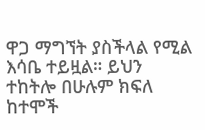ዋጋ ማግኘት ያስችላል የሚል እሳቤ ተይዟል። ይህን ተከትሎ በሁሉም ክፍለ ከተሞች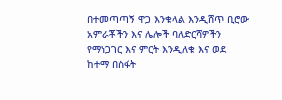በተመጣጣኝ ዋጋ እንቁላል እንዲሸጥ ቢሮው አምራቾችን እና ሌሎች ባለድርሻዎችን የማነጋገር እና ምርት እንዲለቁ እና ወደ ከተማ በስፋት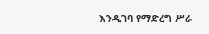እንዲገባ የማድረግ ሥራ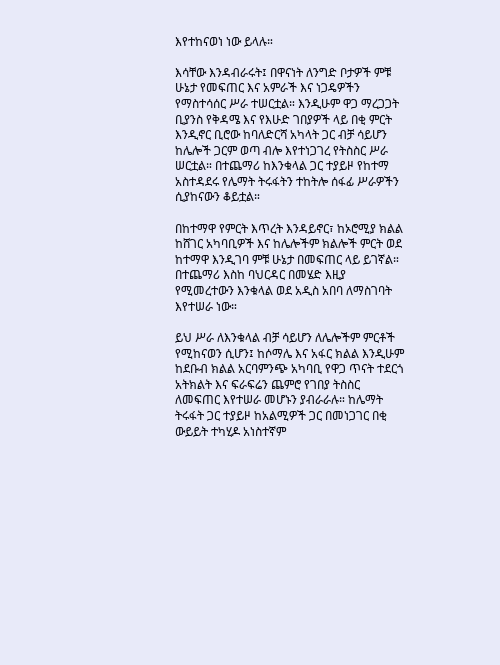እየተከናወነ ነው ይላሉ።

እሳቸው እንዳብራሩት፤ በዋናነት ለንግድ ቦታዎች ምቹ ሁኔታ የመፍጠር እና አምራች እና ነጋዴዎችን የማስተሳሰር ሥራ ተሠርቷል። እንዲሁም ዋጋ ማረጋጋት ቢያንስ የቅዳሜ እና የእሁድ ገበያዎች ላይ በቂ ምርት እንዲኖር ቢሮው ከባለድርሻ አካላት ጋር ብቻ ሳይሆን ከሌሎች ጋርም ወጣ ብሎ እየተነጋገረ የትስስር ሥራ ሠርቷል። በተጨማሪ ከእንቁላል ጋር ተያይዞ የከተማ አስተዳደሩ የሌማት ትሩፋትን ተከትሎ ሰፋፊ ሥራዎችን ሲያከናውን ቆይቷል።

በከተማዋ የምርት እጥረት እንዳይኖር፣ ከኦሮሚያ ክልል ከሸገር አካባቢዎች እና ከሌሎችም ክልሎች ምርት ወደ ከተማዋ እንዲገባ ምቹ ሁኔታ በመፍጠር ላይ ይገኛል። በተጨማሪ እስከ ባህርዳር በመሄድ እዚያ የሚመረተውን እንቁላል ወደ አዲስ አበባ ለማስገባት እየተሠራ ነው።

ይህ ሥራ ለእንቁላል ብቻ ሳይሆን ለሌሎችም ምርቶች የሚከናወን ሲሆን፤ ከሶማሌ እና አፋር ክልል እንዲሁም ከደቡብ ክልል አርባምንጭ አካባቢ የዋጋ ጥናት ተደርጎ አትክልት እና ፍራፍሬን ጨምሮ የገበያ ትስስር ለመፍጠር እየተሠራ መሆኑን ያብራራሉ። ከሌማት ትሩፋት ጋር ተያይዞ ከአልሚዎች ጋር በመነጋገር በቂ ውይይት ተካሂዶ አነስተኛም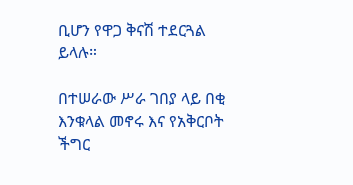ቢሆን የዋጋ ቅናሽ ተደርጓል ይላሉ።

በተሠራው ሥራ ገበያ ላይ በቂ እንቁላል መኖሩ እና የአቅርቦት ችግር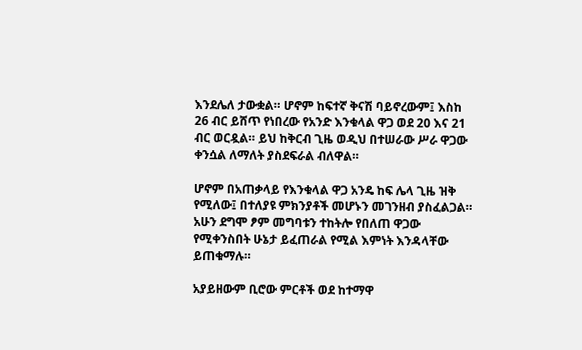እንደሌለ ታውቋል። ሆኖም ከፍተኛ ቅናሽ ባይኖረውም፤ እስከ 26 ብር ይሸጥ የነበረው የአንድ እንቁላል ዋጋ ወደ 20 እና 21 ብር ወርዷል። ይህ ከቅርብ ጊዜ ወዲህ በተሠራው ሥራ ዋጋው ቀንሷል ለማለት ያስደፍራል ብለዋል።

ሆኖም በአጠቃላይ የእንቁላል ዋጋ አንዴ ከፍ ሌላ ጊዜ ዝቅ የሚለው፤ በተለያዩ ምክንያቶች መሆኑን መገንዘብ ያስፈልጋል። አሁን ደግሞ ፆም መግባቱን ተከትሎ የበለጠ ዋጋው የሚቀንስበት ሁኔታ ይፈጠራል የሚል እምነት እንዳላቸው ይጠቁማሉ።

አያይዘውም ቢሮው ምርቶች ወደ ከተማዋ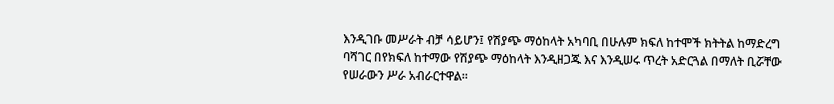እንዲገቡ መሥራት ብቻ ሳይሆን፤ የሽያጭ ማዕከላት አካባቢ በሁሉም ክፍለ ከተሞች ክትትል ከማድረግ ባሻገር በየክፍለ ከተማው የሽያጭ ማዕከላት እንዲዘጋጁ እና እንዲሠሩ ጥረት አድርጓል በማለት ቢሯቸው የሠራውን ሥራ አብራርተዋል።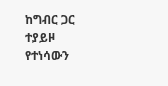ከግብር ጋር ተያይዞ የተነሳውን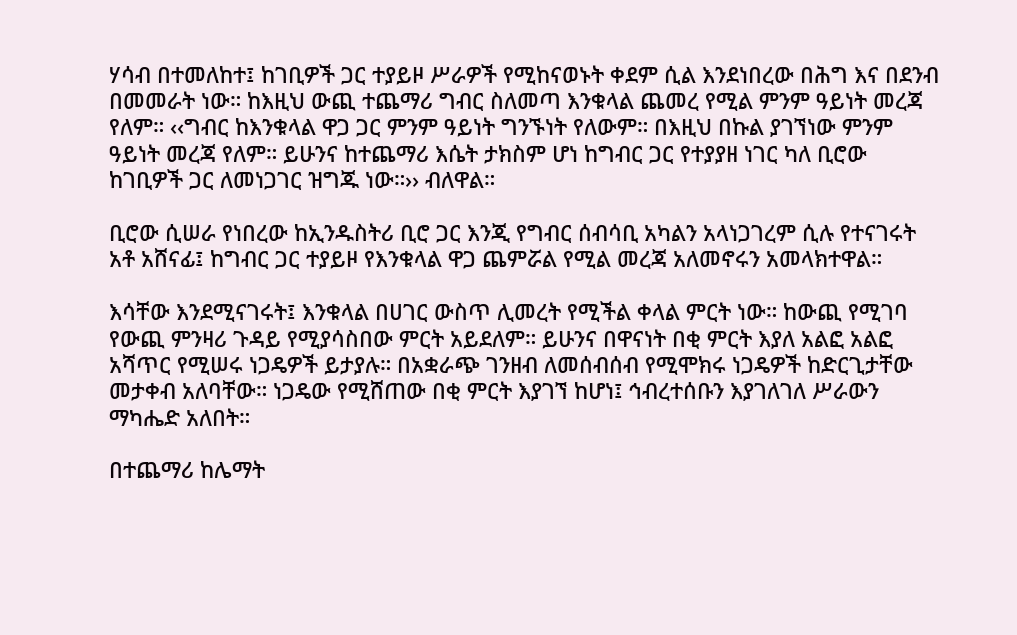ሃሳብ በተመለከተ፤ ከገቢዎች ጋር ተያይዞ ሥራዎች የሚከናወኑት ቀደም ሲል እንደነበረው በሕግ እና በደንብ በመመራት ነው። ከእዚህ ውጪ ተጨማሪ ግብር ስለመጣ እንቁላል ጨመረ የሚል ምንም ዓይነት መረጃ የለም። ‹‹ግብር ከእንቁላል ዋጋ ጋር ምንም ዓይነት ግንኙነት የለውም። በእዚህ በኩል ያገኘነው ምንም ዓይነት መረጃ የለም። ይሁንና ከተጨማሪ እሴት ታክስም ሆነ ከግብር ጋር የተያያዘ ነገር ካለ ቢሮው ከገቢዎች ጋር ለመነጋገር ዝግጁ ነው።›› ብለዋል።

ቢሮው ሲሠራ የነበረው ከኢንዱስትሪ ቢሮ ጋር እንጂ የግብር ሰብሳቢ አካልን አላነጋገረም ሲሉ የተናገሩት አቶ አሸናፊ፤ ከግብር ጋር ተያይዞ የእንቁላል ዋጋ ጨምሯል የሚል መረጃ አለመኖሩን አመላክተዋል።

እሳቸው እንደሚናገሩት፤ እንቁላል በሀገር ውስጥ ሊመረት የሚችል ቀላል ምርት ነው። ከውጪ የሚገባ የውጪ ምንዛሪ ጉዳይ የሚያሳስበው ምርት አይደለም። ይሁንና በዋናነት በቂ ምርት እያለ አልፎ አልፎ አሻጥር የሚሠሩ ነጋዴዎች ይታያሉ። በአቋራጭ ገንዘብ ለመሰብሰብ የሚሞክሩ ነጋዴዎች ከድርጊታቸው መታቀብ አለባቸው። ነጋዴው የሚሸጠው በቂ ምርት እያገኘ ከሆነ፤ ኅብረተሰቡን እያገለገለ ሥራውን ማካሔድ አለበት።

በተጨማሪ ከሌማት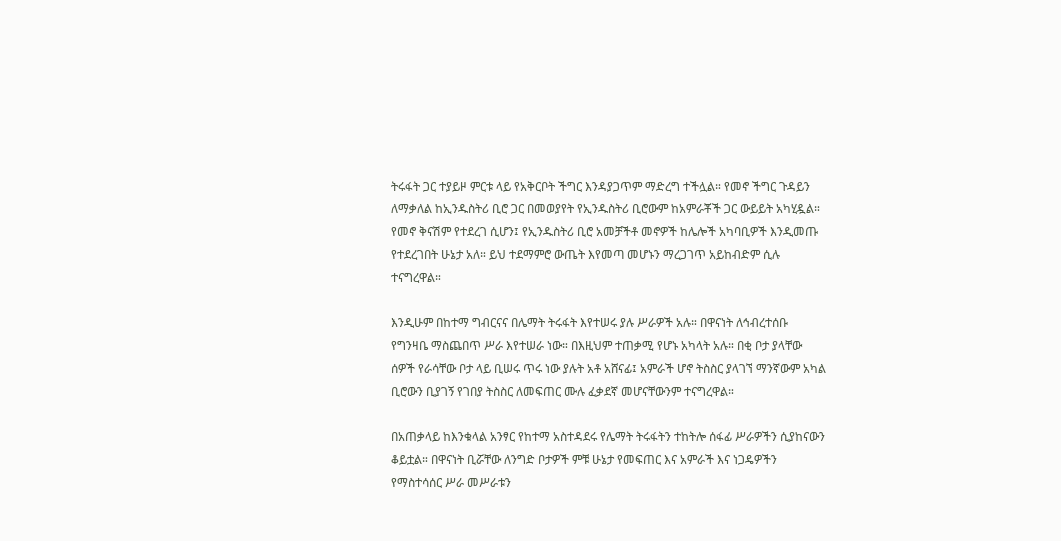ትሩፋት ጋር ተያይዞ ምርቱ ላይ የአቅርቦት ችግር እንዳያጋጥም ማድረግ ተችሏል። የመኖ ችግር ጉዳይን ለማቃለል ከኢንዱስትሪ ቢሮ ጋር በመወያየት የኢንዱስትሪ ቢሮውም ከአምራቾች ጋር ውይይት አካሂዷል። የመኖ ቅናሽም የተደረገ ሲሆን፤ የኢንዱስትሪ ቢሮ አመቻችቶ መኖዎች ከሌሎች አካባቢዎች እንዲመጡ የተደረገበት ሁኔታ አለ። ይህ ተደማምሮ ውጤት እየመጣ መሆኑን ማረጋገጥ አይከብድም ሲሉ ተናግረዋል።

እንዲሁም በከተማ ግብርናና በሌማት ትሩፋት እየተሠሩ ያሉ ሥራዎች አሉ። በዋናነት ለኅብረተሰቡ የግንዛቤ ማስጨበጥ ሥራ እየተሠራ ነው። በእዚህም ተጠቃሚ የሆኑ አካላት አሉ። በቂ ቦታ ያላቸው ሰዎች የራሳቸው ቦታ ላይ ቢሠሩ ጥሩ ነው ያሉት አቶ አሸናፊ፤ አምራች ሆኖ ትስስር ያላገኘ ማንኛውም አካል ቢሮውን ቢያገኝ የገበያ ትስስር ለመፍጠር ሙሉ ፈቃደኛ መሆናቸውንም ተናግረዋል።

በአጠቃላይ ከእንቁላል አንፃር የከተማ አስተዳደሩ የሌማት ትሩፋትን ተከትሎ ሰፋፊ ሥራዎችን ሲያከናውን ቆይቷል። በዋናነት ቢሯቸው ለንግድ ቦታዎች ምቹ ሁኔታ የመፍጠር እና አምራች እና ነጋዴዎችን የማስተሳሰር ሥራ መሥራቱን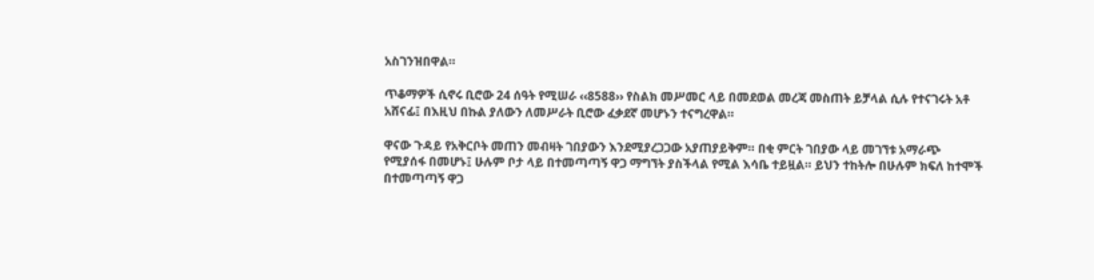አስገንዝበዋል።

ጥቆማዎች ሲኖሩ ቢሮው 24 ሰዓት የሚሠራ ‹‹8588›› የስልክ መሥመር ላይ በመደወል መረጃ መስጠት ይቻላል ሲሉ የተናገሩት አቶ አሸናፊ፤ በእዚህ በኩል ያለውን ለመሥራት ቢሮው ፈቃደኛ መሆኑን ተናግረዋል።

ዋናው ጉዳይ የአቅርቦት መጠን መብዛት ገበያውን እንደሚያረጋጋው አያጠያይቅም። በቂ ምርት ገበያው ላይ መገኘቱ አማራጭ የሚያሰፋ በመሆኑ፤ ሁሉም ቦታ ላይ በተመጣጣኝ ዋጋ ማግኘት ያስችላል የሚል እሳቤ ተይዟል። ይህን ተከትሎ በሁሉም ክፍለ ከተሞች በተመጣጣኝ ዋጋ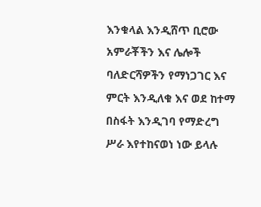እንቁላል እንዲሸጥ ቢሮው አምራቾችን እና ሌሎች ባለድርሻዎችን የማነጋገር እና ምርት እንዲለቁ እና ወደ ከተማ በስፋት እንዲገባ የማድረግ ሥራ እየተከናወነ ነው ይላሉ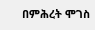በምሕረት ሞገስ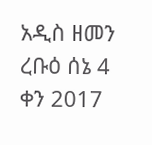አዲስ ዘመን ረቡዕ ሰኔ 4 ቀን 2017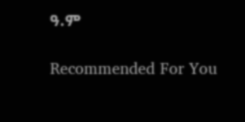ዓ.ም

Recommended For You